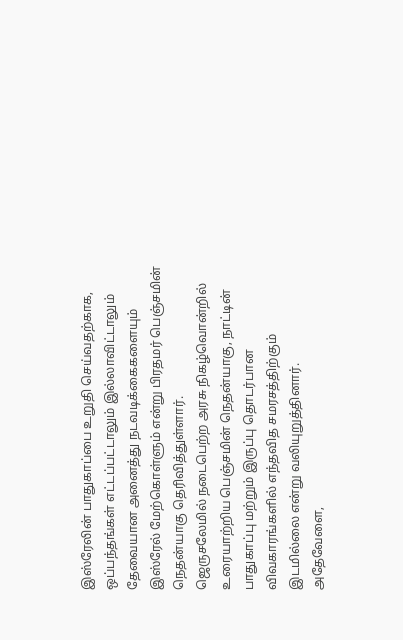இஸ்ரேலின் பாதுகாப்பை உறுதி செய்வதற்காக, ஒப்பந்தங்கள் எட்டப்பட்டாலும் இல்லாவிட்டாலும் தேவையான அனைத்து நடவடிக்கைகளையும் இஸ்ரேல் மேற்கொள்ளும் என்று பிரதமர் பெஞ்சமின் நெதன்யாகு தெரிவித்துள்ளார்.
ஜெருசலேமில் நடைபெற்ற அரசு நிகழ்வொன்றில் உரையாற்றிய பெஞ்சமின் நெதன்யாகு, நாட்டின் பாதுகாப்பு மற்றும் இருப்பு தொடர்பான விவகாரங்களில் எந்தவித சமரசத்திற்கும் இடமில்லை என்று வலியுறுத்தினார்.
அதேவேளை,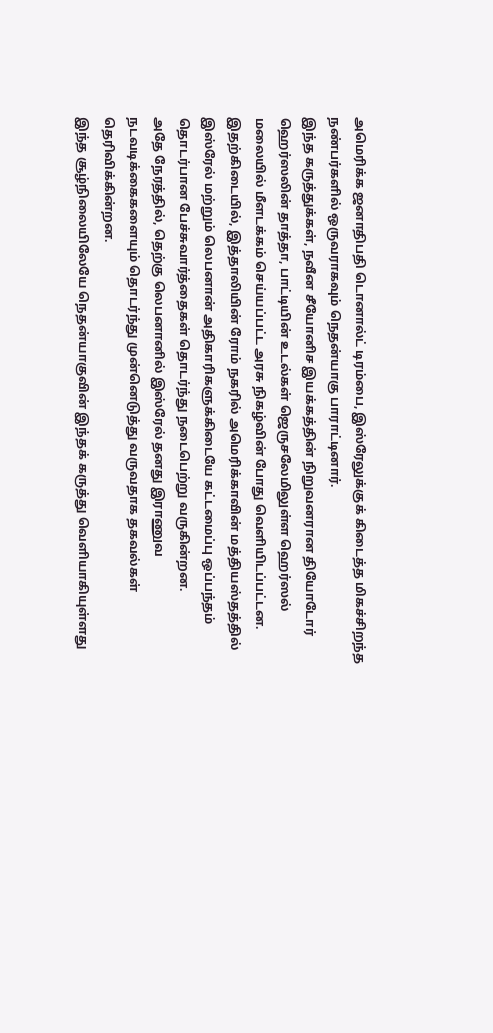அமெரிக்க ஜனாதிபதி டொனால்ட் டிரம்பை, இஸ்ரேலுக்குக் கிடைத்த மிகச்சிறந்த நண்பர்களில் ஒருவராகவும் நெதன்யாகு பாராட்டினார்.
இந்த கருத்துக்கள், நவீன சீயோனிச இயக்கத்தின் நிறுவனரான தியோடோர் ஹெர்ஸலின் தாத்தா, பாட்டியின் உடல்கள் ஜெருசலேமிலுள்ள ஹெர்ஸல் மலையில் மீளடக்கம் செய்யப்பட்ட அரசு நிகழ்வின் போது வெளியிடப்பட்டன.
இதற்கிடையில், இத்தாலியின் ரோம் நகரில் அமெரிக்காவின் மத்தியஸ்தத்தில் இஸ்ரேல் மற்றும் லெபனான் அதிகாரிகளுக்கிடையே கட்டமைப்பு ஒப்பந்தம் தொடர்பான பேச்சுவார்த்தைகள் தொடர்ந்து நடைபெற்று வருகின்றன.
அதே நேரத்தில், தெற்கு லெபனானில் இஸ்ரேல் தனது இராணுவ நடவடிக்கைகளையும் தொடர்ந்து முன்னெடுத்து வருவதாக தகவல்கள் தெரிவிக்கின்றன.
இந்த சூழ்நிலையிலேயே நெதன்யாகுவின் இந்தக் கருத்து வெளியாகியுள்ளது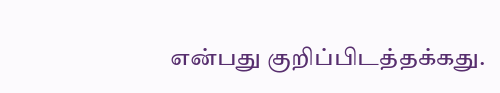என்பது குறிப்பிடத்தக்கது.